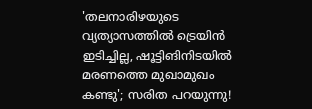'തലനാരിഴയുടെ വ്യത്യാസത്തിൽ ട്രെയിൻ ഇടിച്ചില്ല, ഷൂട്ടിങിനിടയിൽ മരണത്തെ മുഖാമുഖം കണ്ടു'; സരിത പറയുന്നു!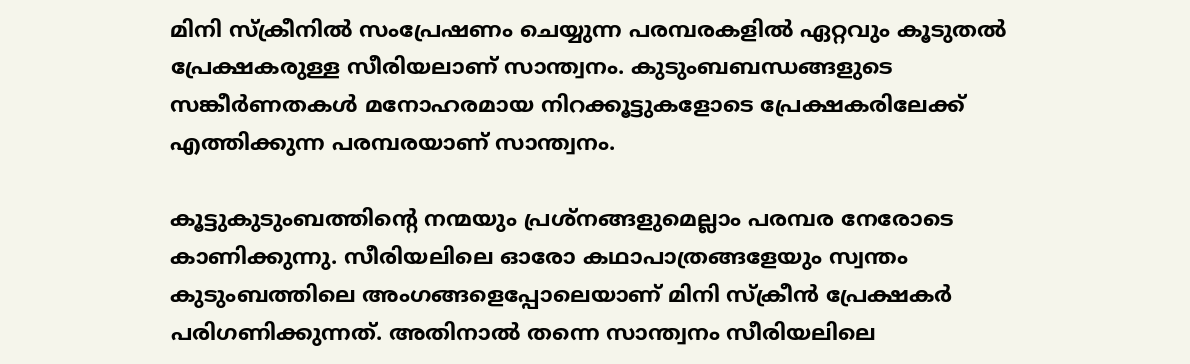മിനി സ്ക്രീനിൽ സംപ്രേഷണം ചെയ്യുന്ന പരമ്പരകളിൽ ഏറ്റവും കൂടുതൽ പ്രേക്ഷകരുള്ള സീരിയലാണ് സാന്ത്വനം. കുടുംബബന്ധങ്ങളുടെ സങ്കീർണതകൾ മനോഹരമായ നിറക്കൂട്ടുകളോടെ പ്രേക്ഷകരിലേക്ക് എത്തിക്കുന്ന പരമ്പരയാണ് സാന്ത്വനം.

കൂട്ടുകുടുംബത്തിന്റെ നന്മയും പ്രശ്‍നങ്ങളുമെല്ലാം പരമ്പര നേരോടെ കാണിക്കുന്നു. സീരിയലിലെ ഓരോ കഥാപാത്രങ്ങളേയും സ്വന്തം കുടുംബത്തിലെ അംഗങ്ങളെപ്പോലെയാണ് മിനി സ്ക്രീൻ പ്രേക്ഷകർ പരിഗണിക്കുന്നത്. അതിനാൽ‌ തന്നെ സാന്ത്വനം സീരിയലിലെ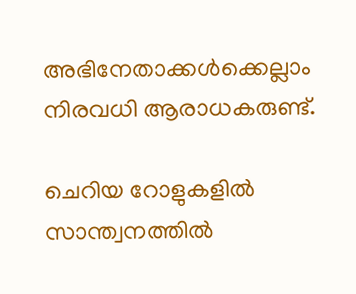അഭിനേതാക്കൾക്കെല്ലാം നിരവധി ആരാധകരുണ്ട്.

ചെറിയ റോളുകളിൽ സാന്ത്വനത്തിൽ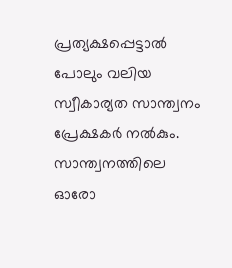പ്രത്യക്ഷപ്പെട്ടാൽ പോലും വലിയ സ്വീകാര്യത സാന്ത്വനം പ്രേക്ഷകർ നൽകും. സാന്ത്വനത്തിലെ ഓരോ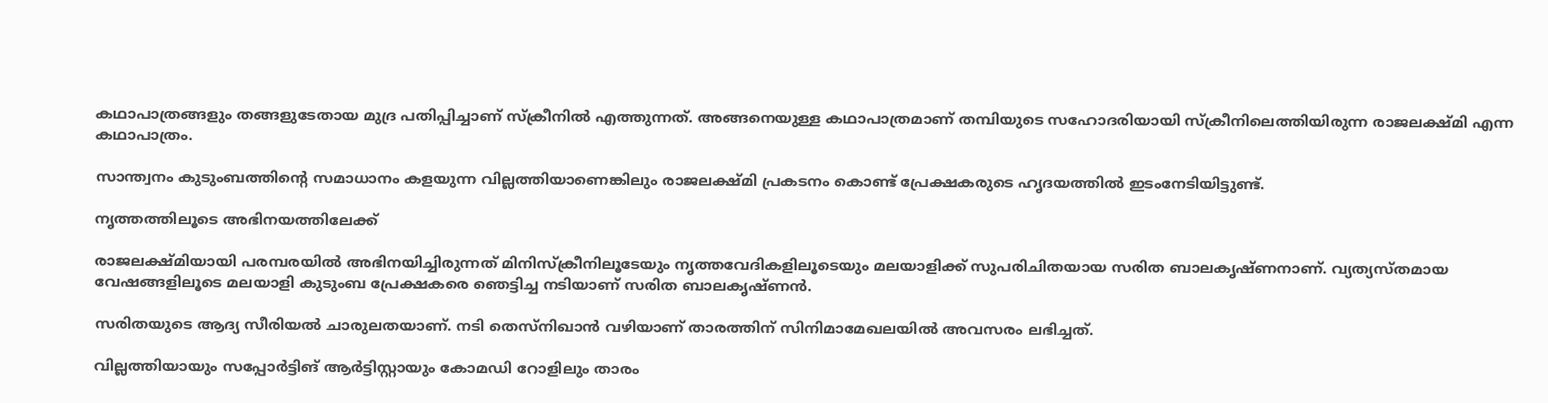കഥാപാത്രങ്ങളും തങ്ങളുടേതായ മുദ്ര പതിപ്പിച്ചാണ് സ്‌ക്രീനിൽ എത്തുന്നത്. അങ്ങനെയുള്ള കഥാപാത്രമാണ് തമ്പിയുടെ സഹോദരിയായി സ്‌ക്രീനിലെത്തിയിരുന്ന രാജലക്ഷ്‍മി എന്ന കഥാപാത്രം.

സാന്ത്വനം കുടുംബത്തിന്റെ സമാധാനം കളയുന്ന വില്ലത്തിയാണെങ്കിലും രാജലക്ഷ്മി പ്രകടനം കൊണ്ട് പ്രേക്ഷകരുടെ ഹൃദയത്തിൽ ഇടംനേടിയിട്ടുണ്ട്.

നൃത്തത്തിലൂടെ അഭിനയത്തിലേക്ക്

രാജലക്ഷ്‍മിയായി പരമ്പരയിൽ അഭിനയിച്ചിരുന്നത് മിനിസ്‌ക്രീനിലൂടേയും നൃത്തവേദികളിലൂടെയും മലയാളിക്ക് സുപരിചിതയായ സരിത ബാലകൃഷ്‍ണനാണ്. വ്യത്യസ്തമായ വേഷങ്ങളിലൂടെ മലയാളി കുടുംബ പ്രേക്ഷകരെ ഞെട്ടിച്ച നടിയാണ് സരിത ബാലകൃഷ്ണൻ.

സരിതയുടെ ആദ്യ സീരിയൽ ചാരുലതയാണ്. നടി തെസ്‌നിഖാൻ വഴിയാണ് താരത്തിന് സിനിമാമേഖലയിൽ അവസരം ലഭിച്ചത്.

വില്ലത്തിയായും സപ്പോർട്ടിങ് ആർട്ടിസ്റ്റായും കോമഡി റോളിലും താരം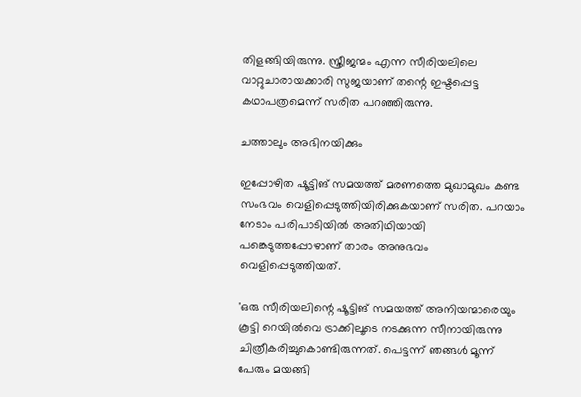തിളങ്ങിയിരുന്നു. സ്ത്രീജന്മം എന്ന സീരിയലിലെ വാറ്റുചാരായക്കാരി സുജയാണ് തന്റെ ഇഷ്ടപ്പെട്ട കഥാപത്രമെന്ന് സരിത പറഞ്ഞിരുന്നു.

ചത്താലും അഭിനയിക്കും

ഇപ്പോഴിത ഷൂട്ടിങ് സമയത്ത് മരണത്തെ മുഖാമുഖം കണ്ട സംഭവം വെളിപ്പെടുത്തിയിരിക്കുകയാണ് സരിത. പറയാം നേടാം പരിപാടിയിൽ അതിഥിയായി പങ്കെടുത്തപ്പോഴാണ് താരം അനുഭവം വെളിപ്പെടുത്തിയത്.

'ഒരു സീരിയലിന്റെ ഷൂട്ടിങ് സമയത്ത് അനിയന്മാരെയും കൂട്ടി റെയിൽവെ ട്രാക്കിലൂടെ നടക്കുന്ന സീനായിരുന്നു ചിത്രീകരിച്ചുകൊണ്ടിരുന്നത്. പെട്ടന്ന് ഞങ്ങൾ മൂന്ന് പേരും മയങ്ങി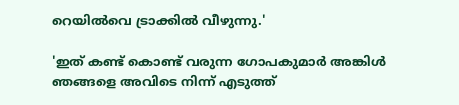റെയിൽവെ ട്രാക്കിൽ വീഴുന്നു.'

'ഇത് കണ്ട് കൊണ്ട് വരുന്ന ഗോപകുമാർ അങ്കിൾ ഞങ്ങളെ അവിടെ നിന്ന് എടുത്ത്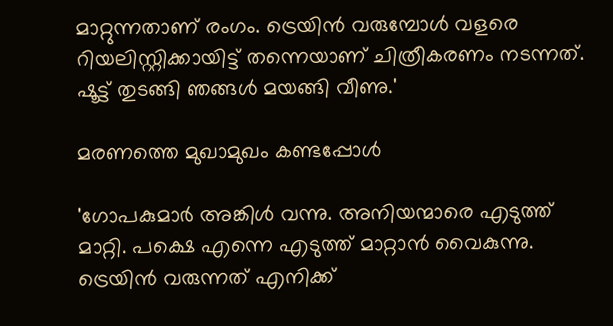മാറ്റുന്നതാണ് രംഗം. ട്രെയിൻ വരുമ്പോൾ വളരെ റിയലിസ്റ്റിക്കായിട്ട് തന്നെയാണ് ചിത്രീകരണം നടന്നത്. ഷൂട്ട് തുടങ്ങി ഞങ്ങൾ മയങ്ങി വീണു.'

മരണത്തെ മുഖാമുഖം കണ്ടപ്പോൾ

'ഗോപകുമാർ അങ്കിൾ വന്നു. അനിയന്മാരെ എടുത്ത് മാറ്റി. പക്ഷെ എന്നെ എടുത്ത് മാറ്റാൻ വൈകുന്നു. ട്രെയിൻ വരുന്നത് എനിക്ക്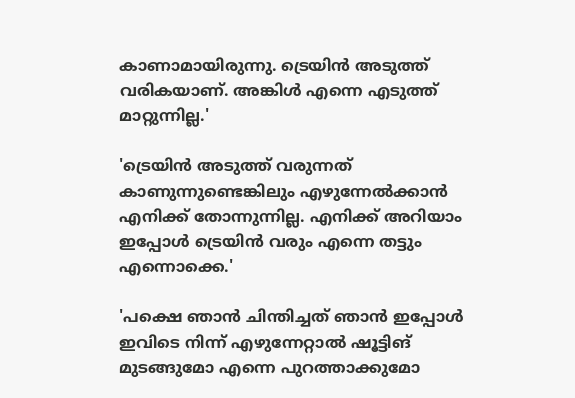കാണാമായിരുന്നു. ട്രെയിൻ അടുത്ത് വരികയാണ്. അങ്കിൾ എന്നെ എടുത്ത് മാറ്റുന്നില്ല.'

'ട്രെയിൻ അടുത്ത് വരുന്നത് കാണുന്നുണ്ടെങ്കിലും എഴുന്നേൽക്കാൻ എനിക്ക് തോന്നുന്നില്ല. എനിക്ക് അറിയാം ഇപ്പോൾ ട്രെയിൻ വരും എന്നെ തട്ടും എന്നൊക്കെ.'

'പക്ഷെ ഞാൻ ചിന്തിച്ചത് ഞാൻ ഇപ്പോൾ ഇവിടെ നിന്ന് എഴുന്നേറ്റാൽ ഷൂട്ടിങ് മുടങ്ങുമോ എന്നെ പുറത്താക്കുമോ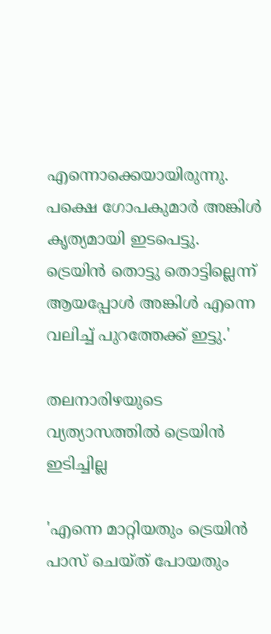എന്നൊക്കെയായിരുന്നു. പക്ഷെ ഗോപകുമാർ അങ്കിൾ കൃത്യമായി ഇടപെട്ടു. ട്രെയിൻ തൊട്ടു തൊട്ടില്ലെന്ന് ആയപ്പോൾ അങ്കിൾ എന്നെ വലിച്ച് പുറത്തേക്ക് ഇട്ടു.'

തലനാരിഴയുടെ വ്യത്യാസത്തിൽ ട്രെയിൻ ഇടിച്ചില്ല

'എന്നെ മാറ്റിയതും ട്രെയിൻ പാസ് ചെയ്ത് പോയതും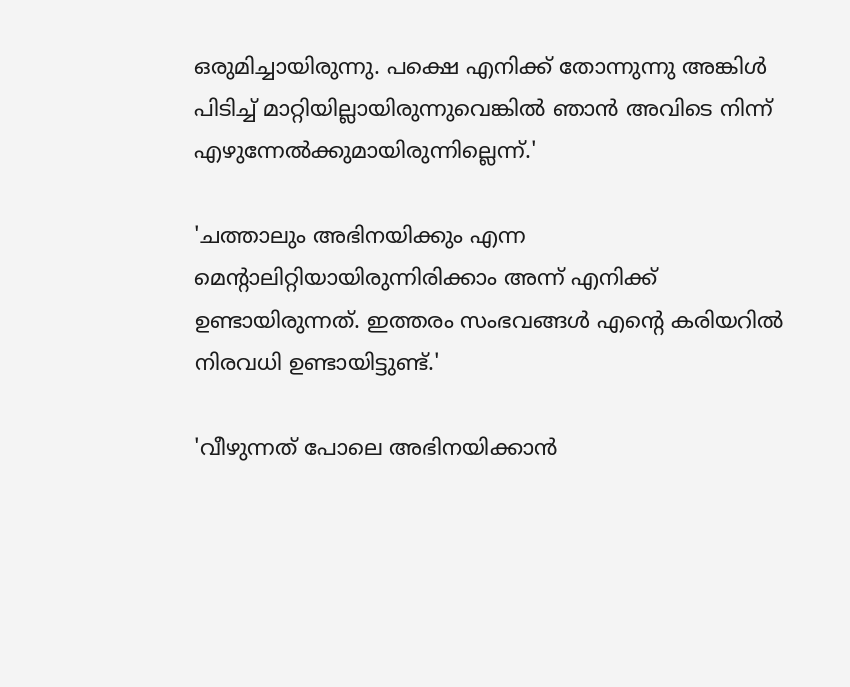ഒരുമിച്ചായിരുന്നു. പക്ഷെ എനിക്ക് തോന്നുന്നു അങ്കിൾ പിടിച്ച് മാറ്റിയില്ലായിരുന്നുവെങ്കിൽ ഞാൻ അവിടെ നിന്ന് എഴുന്നേൽക്കുമായിരുന്നില്ലെന്ന്.'

'ചത്താലും അഭിനയിക്കും എന്ന മെന്റാലിറ്റിയായിരുന്നിരിക്കാം അന്ന് എനിക്ക് ഉണ്ടായിരുന്നത്. ഇത്തരം സംഭവങ്ങൾ എന്റെ കരിയറിൽ നിരവധി ഉണ്ടായിട്ടുണ്ട്.'

'വീഴുന്നത് പോലെ അഭിനയിക്കാൻ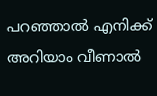പറഞ്ഞാൽ എനിക്ക് അറിയാം വീണാൽ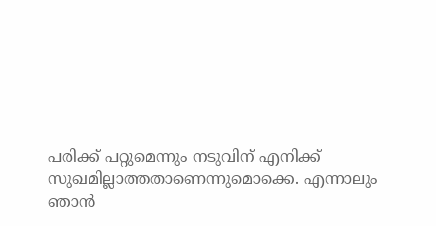പരിക്ക് പറ്റുമെന്നും നടുവിന് എനിക്ക് സുഖമില്ലാത്തതാണെന്നുമൊക്കെ. എന്നാലും ഞാൻ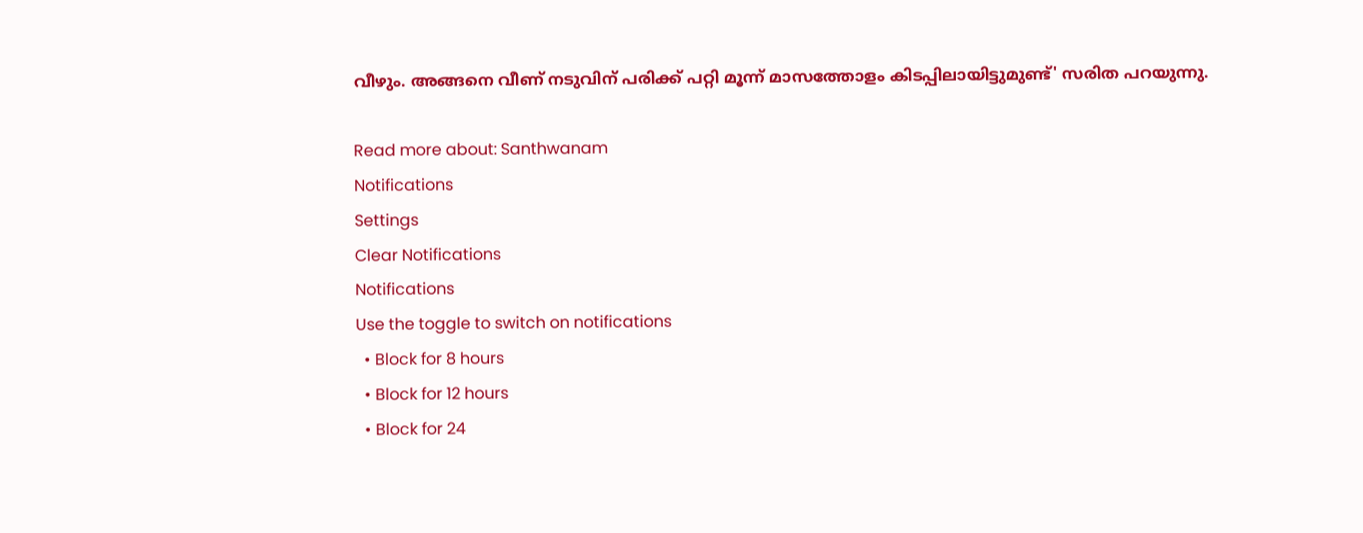വീഴും. അങ്ങനെ വീണ് നടുവിന് പരിക്ക് പറ്റി മൂന്ന് മാസത്തോളം കിടപ്പിലായിട്ടുമുണ്ട്' സരിത പറയുന്നു.

Read more about: Santhwanam
Notifications
Settings
Clear Notifications
Notifications
Use the toggle to switch on notifications
  • Block for 8 hours
  • Block for 12 hours
  • Block for 24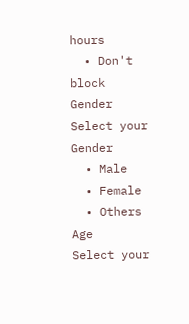hours
  • Don't block
Gender
Select your Gender
  • Male
  • Female
  • Others
Age
Select your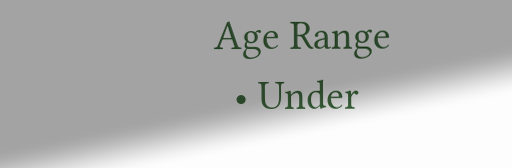Age Range
  • Under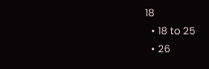18
  • 18 to 25
  • 26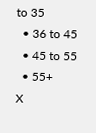to 35
  • 36 to 45
  • 45 to 55
  • 55+
X